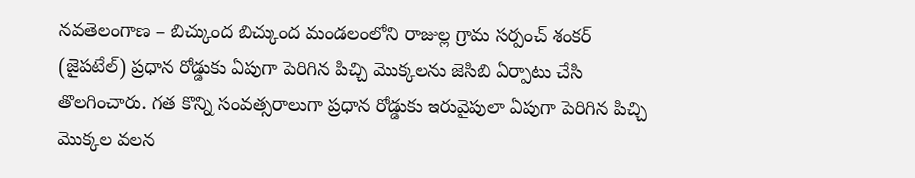నవతెలంగాణ – బిచ్కుంద బిచ్కుంద మండలంలోని రాజుల్ల గ్రామ సర్పంచ్ శంకర్ (జైపటేల్) ప్రధాన రోడ్డుకు ఏపుగా పెరిగిన పిచ్చి మొక్కలను జెసిబి ఏర్పాటు చేసి తొలగించారు. గత కొన్ని సంవత్సరాలుగా ప్రధాన రోడ్డుకు ఇరువైపులా ఏపుగా పెరిగిన పిచ్చి మొక్కల వలన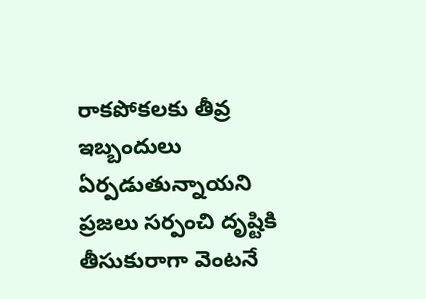రాకపోకలకు తీవ్ర ఇబ్బందులు ఏర్పడుతున్నాయని ప్రజలు సర్పంచి దృష్టికి తీసుకురాగా వెంటనే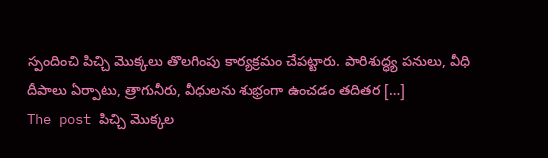స్పందించి పిచ్చి మొక్కలు తొలగింపు కార్యక్రమం చేపట్టారు. పారిశుద్ధ్య పనులు, వీధి దీపాలు ఏర్పాటు, త్రాగునీరు, వీధులను శుభ్రంగా ఉంచడం తదితర […]
The post పిచ్చి మొక్కల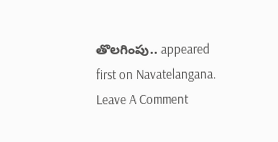తొలగింపు.. appeared first on Navatelangana.
Leave A Comment